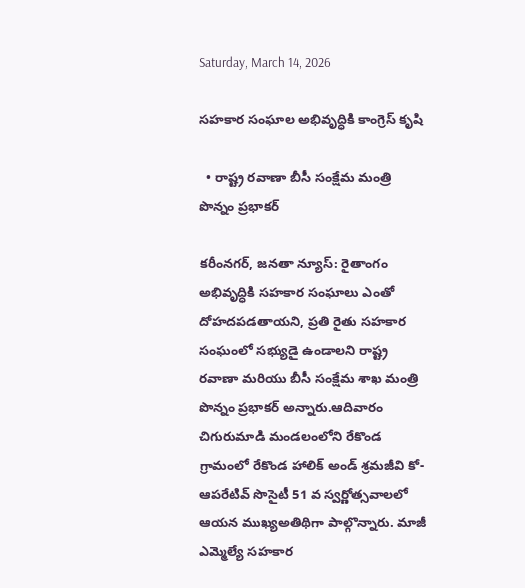Saturday, March 14, 2026

సహకార సంఘాల అభివృద్ధికి కాంగ్రెస్ కృషి

  • రాష్ట్ర రవాణా బీసీ సంక్షేమ మంత్రి పొన్నం ప్రభాకర్

కరీంనగర్, జనతా న్యూస్: రైతాంగం అభివృద్ధికి సహకార సంఘాలు ఎంతో దోహదపడతాయని, ప్రతి రైతు సహకార సంఘంలో సభ్యుడై ఉండాలని రాష్ట్ర రవాణా మరియు బీసీ సంక్షేమ శాఖ మంత్రి పొన్నం ప్రభాకర్ అన్నారు.ఆదివారం చిగురుమాడి మండలంలోని రేకొండ గ్రామంలో రేకొండ హాలిక్ అండ్ శ్రమజీవి కో-ఆపరేటివ్ సొసైటీ 51 వ స్వర్ణోత్సవాలలో ఆయన ముఖ్యఅతిథిగా పాల్గొన్నారు. మాజీ ఎమ్మెల్యే సహకార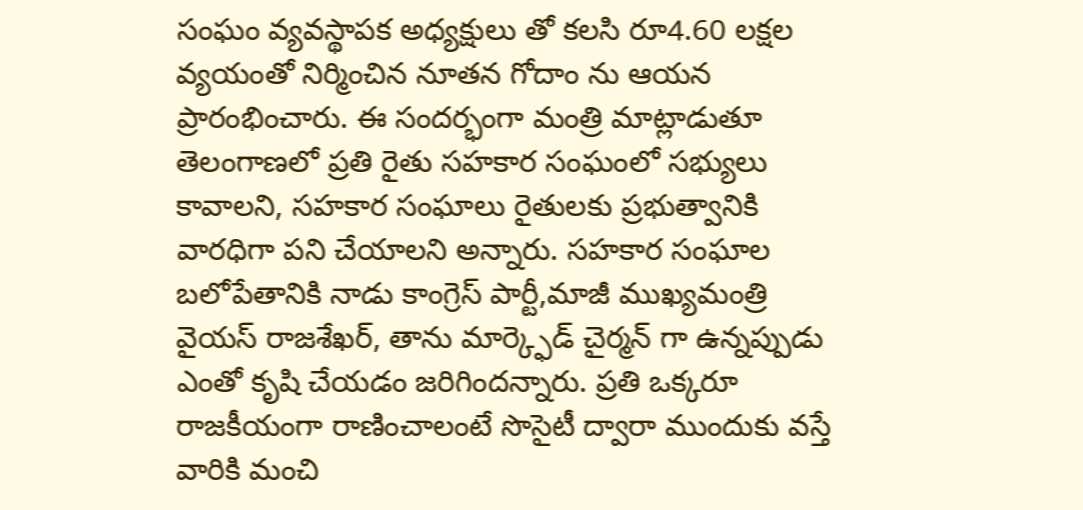సంఘం వ్యవస్థాపక అధ్యక్షులు తో కలసి రూ4.60 లక్షల వ్యయంతో నిర్మించిన నూతన గోదాం ను ఆయన ప్రారంభించారు. ఈ సందర్భంగా మంత్రి మాట్లాడుతూ తెలంగాణలో ప్రతి రైతు సహకార సంఘంలో సభ్యులు కావాలని, సహకార సంఘాలు రైతులకు ప్రభుత్వానికి వారధిగా పని చేయాలని అన్నారు. సహకార సంఘాల బలోపేతానికి నాడు కాంగ్రెస్ పార్టీ,మాజీ ముఖ్యమంత్రి వైయస్ రాజశేఖర్, తాను మార్క్ఫెడ్ చైర్మన్ గా ఉన్నప్పుడు ఎంతో కృషి చేయడం జరిగిందన్నారు. ప్రతి ఒక్కరూ రాజకీయంగా రాణించాలంటే సొసైటీ ద్వారా ముందుకు వస్తే వారికి మంచి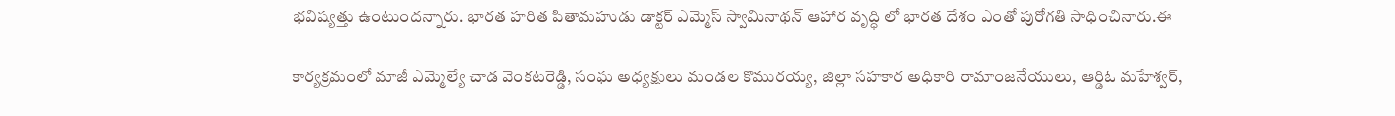భవిష్యత్తు ఉంటుందన్నారు. భారత హరిత పితామహుడు డాక్టర్ ఎమ్మెస్ స్వామినాథన్ ఆహార వృద్ధి లో భారత దేశం ఎంతో పురోగతి సాధించినారు.ఈ

కార్యక్రమంలో మాజీ ఎమ్మెల్యే చాడ వెంకటరెడ్డి, సంఘ అధ్యక్షులు మండల కొమురయ్య, జిల్లా సహకార అధికారి రామాంజనేయులు, ఆర్డిఓ మహేశ్వర్,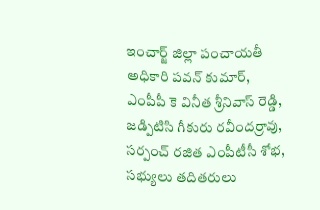ఇంచార్జ్ జిల్లా పంచాయతీ అధికారి పవన్ కుమార్, ఎంపీపీ కె వినీత శ్రీనివాస్ రెడ్డి, జడ్పిటిసి గీకురు రవీందర్రావు, సర్పంచ్ రజిత ఎంపీటీసీ శోభ, సభ్యులు తదితరులు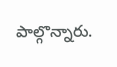పాల్గొన్నారు.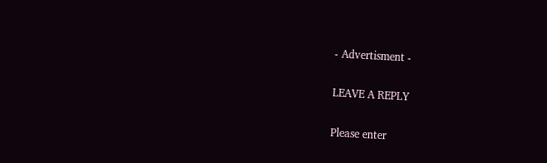- Advertisment -

LEAVE A REPLY

Please enter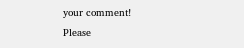your comment!
Please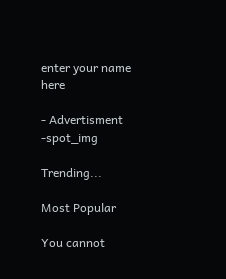enter your name here

- Advertisment -spot_img

Trending...

Most Popular

You cannot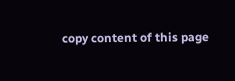copy content of this page